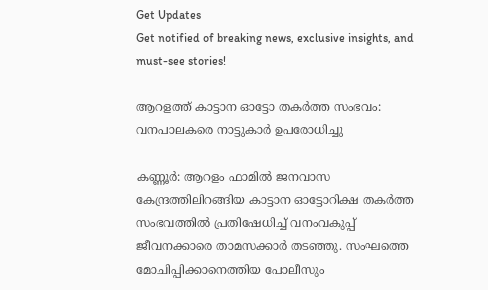Get Updates
Get notified of breaking news, exclusive insights, and must-see stories!

ആറളത്ത് കാട്ടാന ഓട്ടോ തകർത്ത സംഭവം: വനപാലകരെ നാട്ടുകാർ ഉപരോധിച്ചു

കണ്ണൂർ: ആറളം ഫാമില്‍ ജനവാസ കേന്ദ്രത്തിലിറങ്ങിയ കാട്ടാന ഓട്ടോറിക്ഷ തകര്‍ത്ത സംഭവത്തില്‍ പ്രതിഷേധിച്ച് വനംവകുപ്പ് ജീവനക്കാരെ താമസക്കാര്‍ തടഞ്ഞു. സംഘത്തെ മോചിപ്പിക്കാനെത്തിയ പോലീസും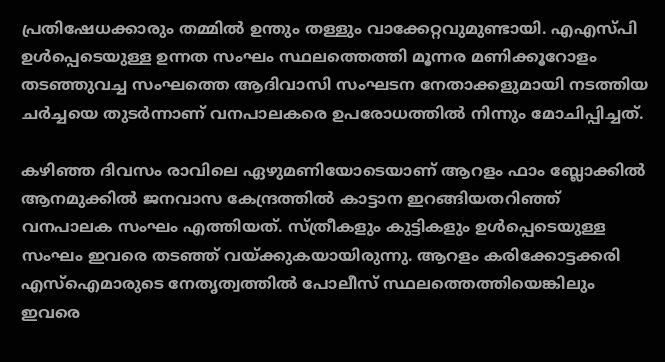പ്രതിഷേധക്കാരും തമ്മില്‍ ഉന്തും തള്ളും വാക്കേറ്റവുമുണ്ടായി. എഎസ്പി ഉള്‍പ്പെടെയുള്ള ഉന്നത സംഘം സ്ഥലത്തെത്തി മൂന്നര മണിക്കൂറോളം തടഞ്ഞുവച്ച സംഘത്തെ ആദിവാസി സംഘടന നേതാക്കളുമായി നടത്തിയ ചര്‍ച്ചയെ തുടര്‍ന്നാണ് വനപാലകരെ ഉപരോധത്തിൽ നിന്നും മോചിപ്പിച്ചത്.

കഴിഞ്ഞ ദിവസം രാവിലെ ഏഴുമണിയോടെയാണ് ആറളം ഫാം ബ്ലോക്കില്‍ ആനമുക്കില്‍ ജനവാസ കേന്ദ്രത്തില്‍ കാട്ടാന ഇറങ്ങിയതറിഞ്ഞ് വനപാലക സംഘം എത്തിയത്. സ്ത്രീകളും കുട്ടികളും ഉള്‍പ്പെടെയുള്ള സംഘം ഇവരെ തടഞ്ഞ് വയ്ക്കുകയായിരുന്നു. ആറളം കരിക്കോട്ടക്കരി എസ്ഐമാരുടെ നേതൃത്വത്തില്‍ പോലീസ് സ്ഥലത്തെത്തിയെങ്കിലും ഇവരെ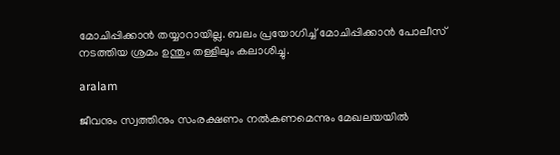മോചിപ്പിക്കാന്‍ തയ്യാറായില്ല. ബലം പ്രയോഗിച്ച് മോചിപ്പിക്കാന്‍ പോലീസ് നടത്തിയ ശ്രമം ഉന്തും തള്ളിലും കലാശിച്ചു.

aralam

ജീവനും സ്വത്തിനും സംരക്ഷണം നല്‍കണമെന്നും മേഖലയയില്‍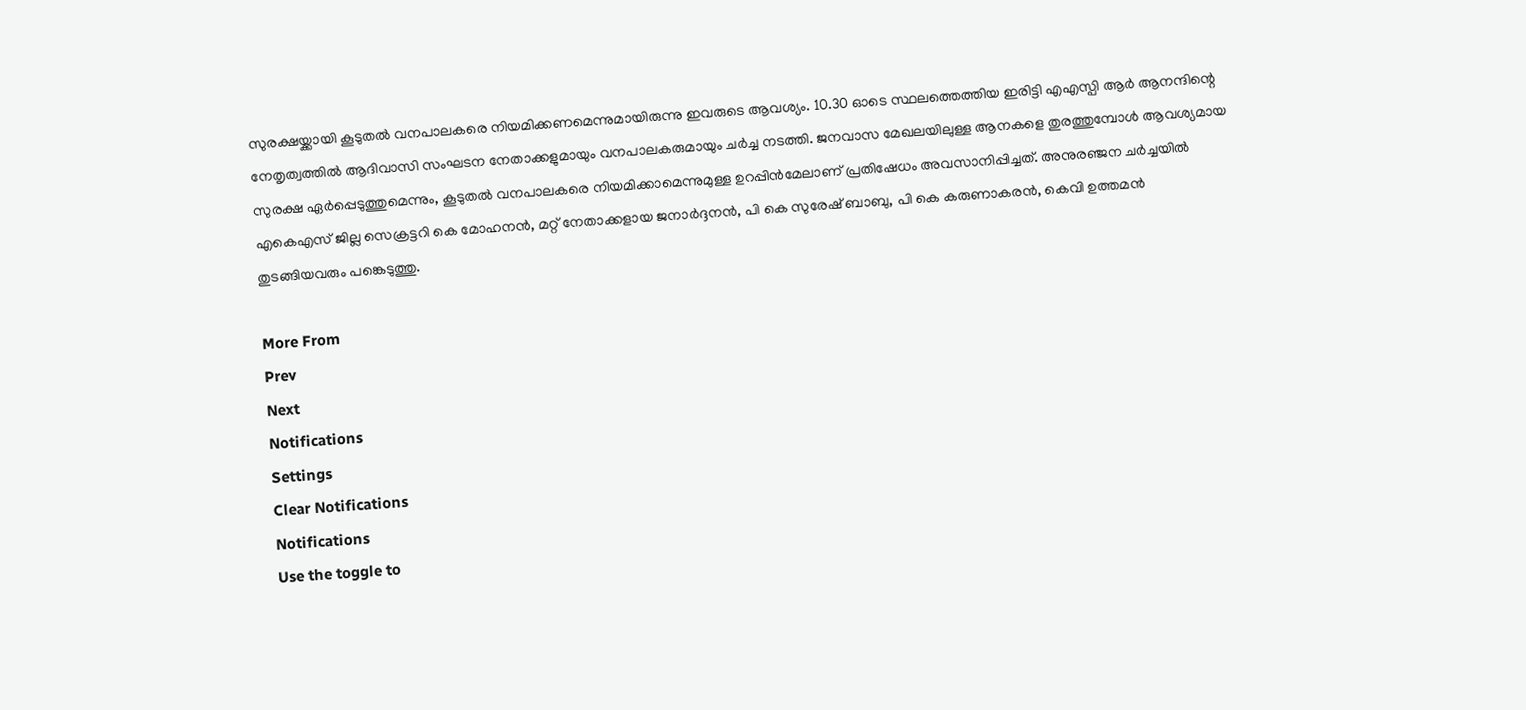സുരക്ഷയ്ക്കായി കൂടുതല്‍ വനപാലകരെ നിയമിക്കണമെന്നുമായിരുന്നു ഇവരുടെ ആവശ്യം. 10.30 ഓടെ സ്ഥലത്തെത്തിയ ഇരിട്ടി എഎസ്പി ആര്‍ ആനന്ദിന്റെ നേതൃത്വത്തില്‍ ആദിവാസി സംഘടന നേതാക്കളുമായും വനപാലകരുമായും ചര്‍ച്ച നടത്തി. ജനവാസ മേഖലയിലുള്ള ആനകളെ തുരത്തുമ്പോള്‍ ആവശ്യമായ സുരക്ഷ ഏര്‍പ്പെടുത്തുമെന്നും, കൂടുതല്‍ വനപാലകരെ നിയമിക്കാമെന്നുമുള്ള ഉറപ്പിന്‍മേലാണ് പ്രതിഷേധം അവസാനിപ്പിച്ചത്. അനുരഞ്ജന ചർച്ചയിൽ എകെഎസ് ജില്ല സെക്രട്ടറി കെ മോഹനന്‍, മറ്റ് നേതാക്കളായ ജനാര്‍ദ്ദനന്‍, പി കെ സുരേഷ് ബാബു, പി കെ കരുണാകരന്‍, കെവി ഉത്തമന്‍ തുടങ്ങിയവരും പങ്കെടുത്തു.

More From
Prev
Next
Notifications
Settings
Clear Notifications
Notifications
Use the toggle to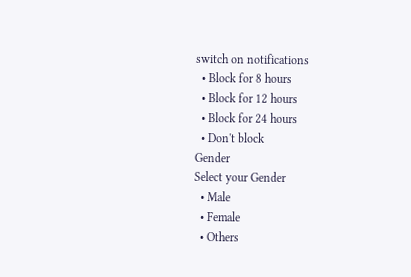switch on notifications
  • Block for 8 hours
  • Block for 12 hours
  • Block for 24 hours
  • Don't block
Gender
Select your Gender
  • Male
  • Female
  • Others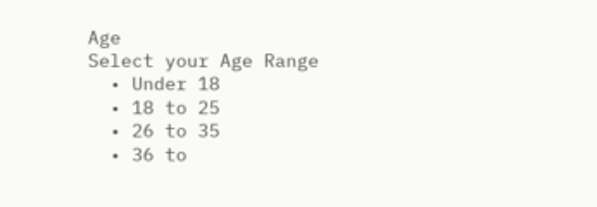Age
Select your Age Range
  • Under 18
  • 18 to 25
  • 26 to 35
  • 36 to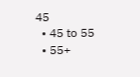45
  • 45 to 55
  • 55+